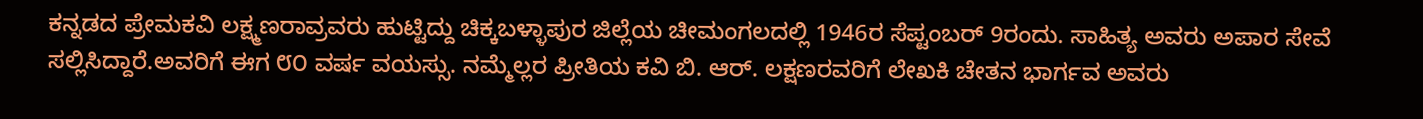ಕನ್ನಡದ ಪ್ರೇಮಕವಿ ಲಕ್ಷ್ಮಣರಾವ್ರವರು ಹುಟ್ಟಿದ್ದು ಚಿಕ್ಕಬಳ್ಳಾಪುರ ಜಿಲ್ಲೆಯ ಚೀಮಂಗಲದಲ್ಲಿ 1946ರ ಸೆಪ್ಟಂಬರ್ 9ರಂದು. ಸಾಹಿತ್ಯ ಅವರು ಅಪಾರ ಸೇವೆ ಸಲ್ಲಿಸಿದ್ದಾರೆ.ಅವರಿಗೆ ಈಗ ೮೦ ವರ್ಷ ವಯಸ್ಸು. ನಮ್ಮೆಲ್ಲರ ಪ್ರೀತಿಯ ಕವಿ ಬಿ. ಆರ್. ಲಕ್ಷಣರವರಿಗೆ ಲೇಖಕಿ ಚೇತನ ಭಾರ್ಗವ ಅವರು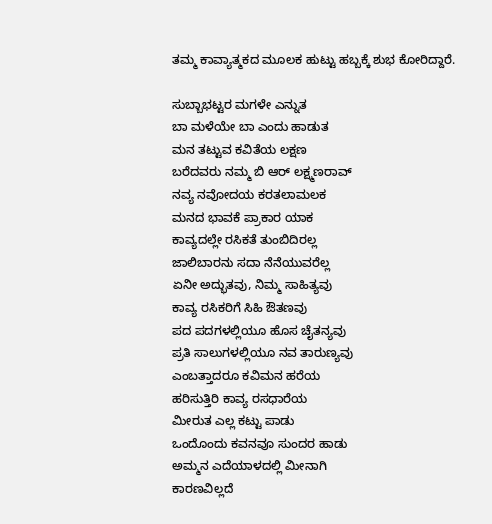ತಮ್ಮ ಕಾವ್ಯಾತ್ಮಕದ ಮೂಲಕ ಹುಟ್ಟು ಹಬ್ಬಕ್ಕೆ ಶುಭ ಕೋರಿದ್ದಾರೆ.

ಸುಬ್ಬಾಭಟ್ಟರ ಮಗಳೇ ಎನ್ನುತ
ಬಾ ಮಳೆಯೇ ಬಾ ಎಂದು ಹಾಡುತ
ಮನ ತಟ್ಟುವ ಕವಿತೆಯ ಲಕ್ಷಣ
ಬರೆದವರು ನಮ್ಮ ಬಿ ಆರ್ ಲಕ್ಷ್ಮಣರಾವ್
ನವ್ಯ ನವೋದಯ ಕರತಲಾಮಲಕ
ಮನದ ಭಾವಕೆ ಪ್ರಾಕಾರ ಯಾಕ
ಕಾವ್ಯದಲ್ಲೇ ರಸಿಕತೆ ತುಂಬಿದಿರಲ್ಲ
ಜಾಲಿಬಾರನು ಸದಾ ನೆನೆಯುವರೆಲ್ಲ
ಏನೀ ಅದ್ಭುತವು, ನಿಮ್ಮ ಸಾಹಿತ್ಯವು
ಕಾವ್ಯ ರಸಿಕರಿಗೆ ಸಿಹಿ ಔತಣವು
ಪದ ಪದಗಳಲ್ಲಿಯೂ ಹೊಸ ಚೈತನ್ಯವು
ಪ್ರತಿ ಸಾಲುಗಳಲ್ಲಿಯೂ ನವ ತಾರುಣ್ಯವು
ಎಂಬತ್ತಾದರೂ ಕವಿಮನ ಹರೆಯ
ಹರಿಸುತ್ತಿರಿ ಕಾವ್ಯ ರಸಧಾರೆಯ
ಮೀರುತ ಎಲ್ಲ ಕಟ್ಟು ಪಾಡು
ಒಂದೊಂದು ಕವನವೂ ಸುಂದರ ಹಾಡು
ಅಮ್ಮನ ಎದೆಯಾಳದಲ್ಲಿ ಮೀನಾಗಿ
ಕಾರಣವಿಲ್ಲದೆ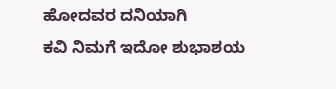ಹೋದವರ ದನಿಯಾಗಿ
ಕವಿ ನಿಮಗೆ ಇದೋ ಶುಭಾಶಯ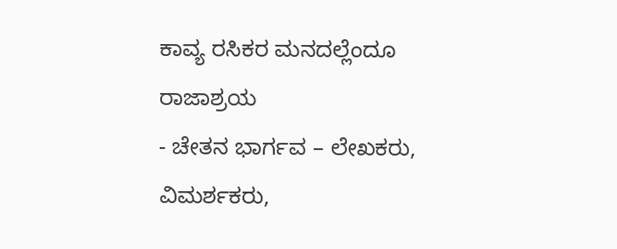ಕಾವ್ಯ ರಸಿಕರ ಮನದಲ್ಲೆಂದೂ ರಾಜಾಶ್ರಯ
- ಚೇತನ ಭಾರ್ಗವ – ಲೇಖಕರು, ವಿಮರ್ಶಕರು,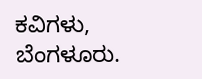ಕವಿಗಳು, ಬೆಂಗಳೂರು.